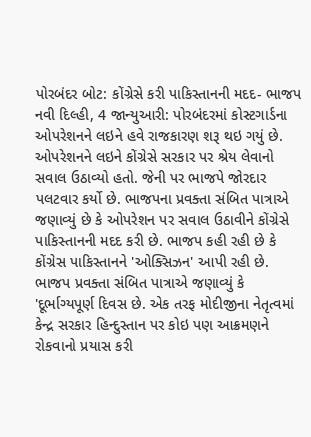પોરબંદર બોટ: કોંગ્રેસે કરી પાકિસ્તાનની મદદ- ભાજપ
નવી દિલ્હી, 4 જાન્યુઆરી: પોરબંદરમાં કોસ્ટગાર્ડના ઓપરેશનને લઇને હવે રાજકારણ શરૂ થઇ ગયું છે. ઓપરેશનને લઇને કોંગ્રેસે સરકાર પર શ્રેય લેવાનો સવાલ ઉઠાવ્યો હતો. જેની પર ભાજપે જોરદાર પલટવાર કર્યો છે. ભાજપના પ્રવક્તા સંબિત પાત્રાએ જણાવ્યું છે કે ઓપરેશન પર સવાલ ઉઠાવીને કોંગ્રેસે પાકિસ્તાનની મદદ કરી છે. ભાજપ કહી રહી છે કે કોંગ્રેસ પાકિસ્તાનને 'ઓક્સિઝન' આપી રહી છે.
ભાજપ પ્રવક્તા સંબિત પાત્રાએ જણાવ્યું કે 'દૂર્ભાગ્યપૂર્ણ દિવસ છે. એક તરફ મોદીજીના નેતૃત્વમાં કેન્દ્ર સરકાર હિન્દુસ્તાન પર કોઇ પણ આક્રમણને રોકવાનો પ્રયાસ કરી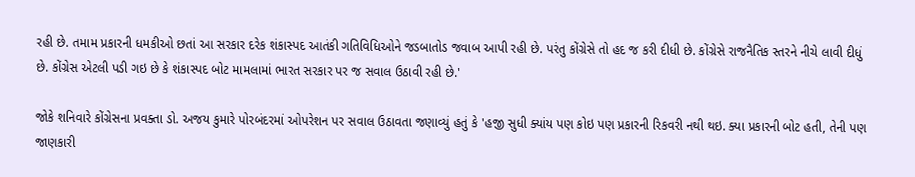રહી છે. તમામ પ્રકારની ધમકીઓ છતાં આ સરકાર દરેક શંકાસ્પદ આતંકી ગતિવિધિઓને જડબાતોડ જવાબ આપી રહી છે. પરંતુ કોંગ્રેસે તો હદ જ કરી દીધી છે. કોંગ્રેસે રાજનૈતિક સ્તરને નીચે લાવી દીધું છે. કોંગ્રેસ એટલી પડી ગઇ છે કે શંકાસ્પદ બોટ મામલામાં ભારત સરકાર પર જ સવાલ ઉઠાવી રહી છે.'

જોકે શનિવારે કોંગ્રેસના પ્રવક્તા ડો. અજય કુમારે પોરબંદરમાં ઓપરેશન પર સવાલ ઉઠાવતા જણાવ્યું હતું કે 'હજી સુધી ક્યાંય પણ કોઇ પણ પ્રકારની રિકવરી નથી થઇ. ક્યા પ્રકારની બોટ હતી, તેની પણ જાણકારી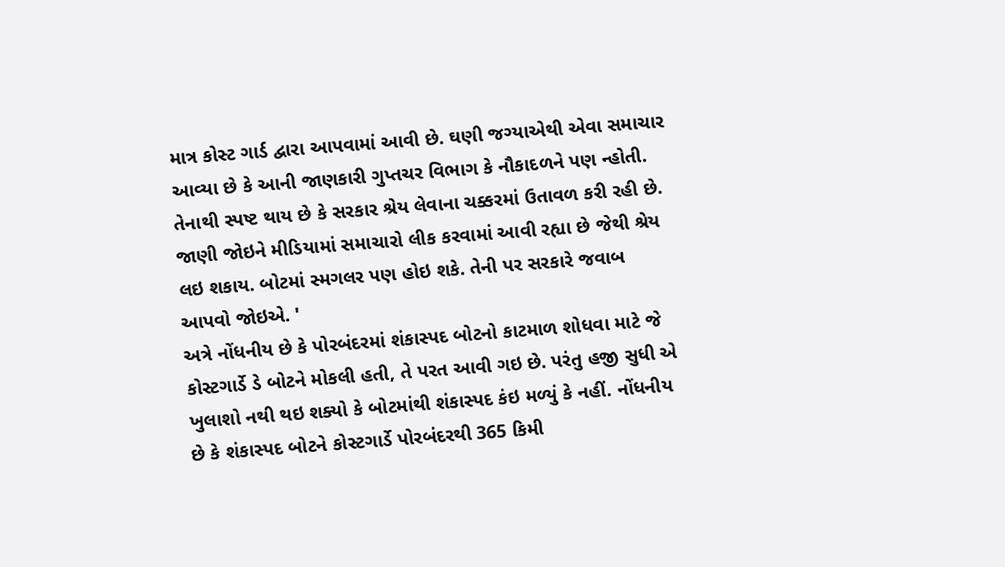માત્ર કોસ્ટ ગાર્ડ દ્વારા આપવામાં આવી છે. ઘણી જગ્યાએથી એવા સમાચાર આવ્યા છે કે આની જાણકારી ગુપ્તચર વિભાગ કે નૌકાદળને પણ ન્હોતી. તેનાથી સ્પષ્ટ થાય છે કે સરકાર શ્રેય લેવાના ચક્કરમાં ઉતાવળ કરી રહી છે. જાણી જોઇને મીડિયામાં સમાચારો લીક કરવામાં આવી રહ્યા છે જેથી શ્રેય લઇ શકાય. બોટમાં સ્મગલર પણ હોઇ શકે. તેની પર સરકારે જવાબ આપવો જોઇએ. '
અત્રે નોંધનીય છે કે પોરબંદરમાં શંકાસ્પદ બોટનો કાટમાળ શોધવા માટે જે કોસ્ટગાર્ડે ડે બોટને મોકલી હતી, તે પરત આવી ગઇ છે. પરંતુ હજી સુધી એ ખુલાશો નથી થઇ શક્યો કે બોટમાંથી શંકાસ્પદ કંઇ મળ્યું કે નહીં. નોંધનીય છે કે શંકાસ્પદ બોટને કોસ્ટગાર્ડે પોરબંદરથી 365 કિમી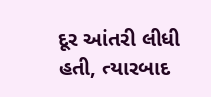દૂર આંતરી લીધી હતી, ત્યારબાદ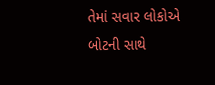તેમાં સવાર લોકોએ બોટની સાથે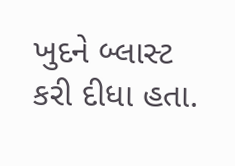ખુદને બ્લાસ્ટ કરી દીધા હતા.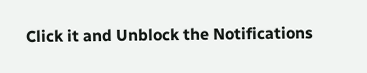Click it and Unblock the Notifications